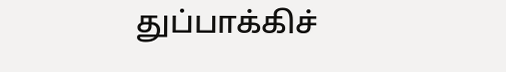துப்பாக்கிச்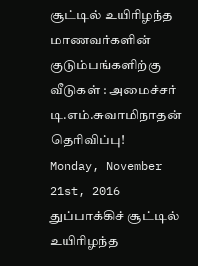சூட்டில் உயிரிழந்த மாணவர்களின் குடும்பங்களிற்கு வீடுகள் : அமைச்சர் டி.எம்.சுவாமிநாதன் தெரிவிப்பு!
Monday, November 21st, 2016
துப்பாக்கிச் சூட்டில் உயிரிழந்த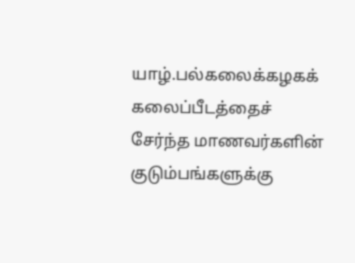யாழ்.பல்கலைக்கழகக் கலைப்பீடத்தைச் சேர்ந்த மாணவர்களின் குடும்பங்களுக்கு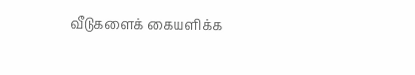வீடுகளைக் கையளிக்க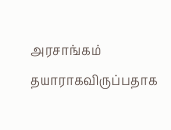அரசாங்கம் தயாராகவிருப்பதாக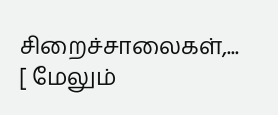சிறைச்சாலைகள்,... [ மேலும்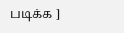படிக்க ]